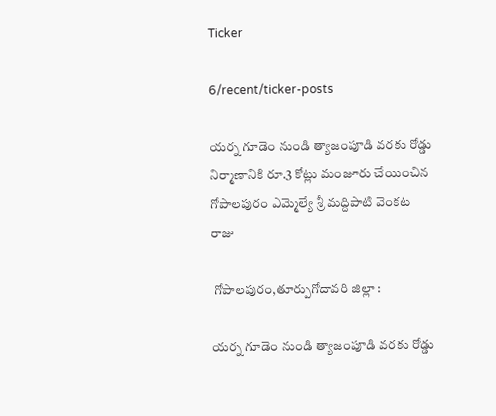Ticker

6/recent/ticker-posts

యర్న గూడెం నుండి త్యాజంపూడి వరకు రోడ్డు నిర్మాణానికి రూ.3 కోట్లు మంజూరు చేయించిన గోపాలపురం ఎమ్మెల్యే శ్రీ మద్దిపాటి వెంకట రాజు

 గోపాలపురం,తూర్పుగోదావరి జిల్లా :

యర్న గూడెం నుండి త్యాజంపూడి వరకు రోడ్డు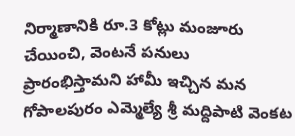నిర్మాణానికి రూ.3 కోట్లు మంజూరు చేయించి, వెంటనే పనులు ప్రారంభిస్తామని హామీ ఇచ్చిన మన గోపాలపురం ఎమ్మెల్యే శ్రీ మద్దిపాటి వెంకట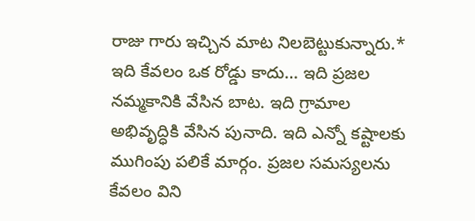రాజు గారు ఇచ్చిన మాట నిలబెట్టుకున్నారు.* ఇది కేవలం ఒక రోడ్డు కాదు… ఇది ప్రజల నమ్మకానికి వేసిన బాట. ఇది గ్రామాల అభివృద్ధికి వేసిన పునాది. ఇది ఎన్నో కష్టాలకు ముగింపు పలికే మార్గం. ప్రజల సమస్యలను కేవలం విని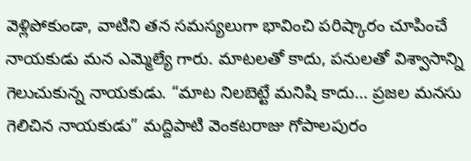వెళ్లిపోకుండా, వాటిని తన సమస్యలుగా భావించి పరిష్కారం చూపించే నాయకుడు మన ఎమ్మెల్యే గారు. మాటలతో కాదు, పనులతో విశ్వాసాన్ని గెలుచుకున్న నాయకుడు. “మాట నిలబెట్టే మనిషి కాదు… ప్రజల మనసు గెలిచిన నాయకుడు” మద్దిపాటి వెంకటరాజు గోపాలపురం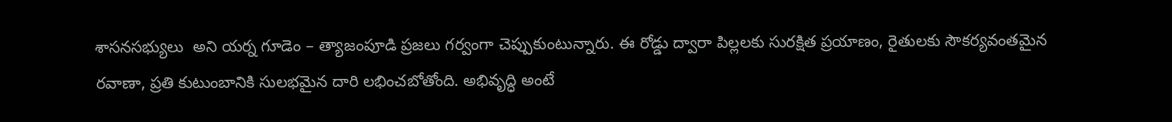శాసనసభ్యులు  అని యర్న గూడెం – త్యాజంపూడి ప్రజలు గర్వంగా చెప్పుకుంటున్నారు. ఈ రోడ్డు ద్వారా పిల్లలకు సురక్షిత ప్రయాణం, రైతులకు సౌకర్యవంతమైన రవాణా, ప్రతి కుటుంబానికి సులభమైన దారి లభించబోతోంది. అభివృద్ధి అంటే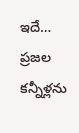ఇదే… ప్రజల కన్నీళ్లను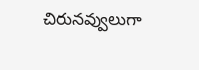చిరునవ్వులుగా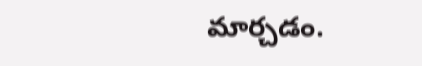మార్చడం.